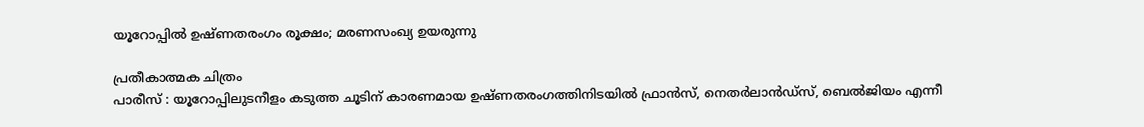യൂറോപ്പിൽ ഉഷ്ണതരംഗം രൂക്ഷം; മരണസംഖ്യ ഉയരുന്നു

പ്രതീകാത്മക ചിത്രം
പാരീസ് : യൂറോപ്പിലുടനീളം കടുത്ത ചൂടിന് കാരണമായ ഉഷ്ണതരംഗത്തിനിടയിൽ ഫ്രാൻസ്, നെതർലാൻഡ്സ്, ബെൽജിയം എന്നീ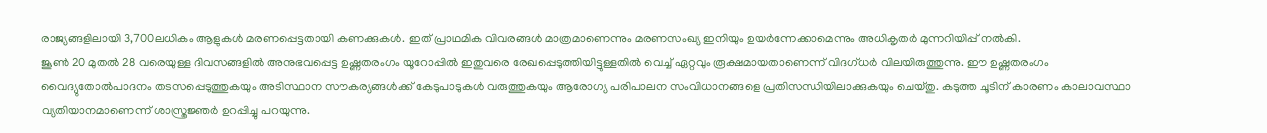രാജ്യങ്ങളിലായി 3,700ലധികം ആളുകൾ മരണപ്പെട്ടതായി കണക്കുകൾ. ഇത് പ്രാഥമിക വിവരങ്ങൾ മാത്രമാണെന്നും മരണസംഖ്യ ഇനിയും ഉയർന്നേക്കാമെന്നും അധികൃതർ മുന്നറിയിപ്പ് നൽകി.
ജൂൺ 20 മുതൽ 28 വരെയുള്ള ദിവസങ്ങളിൽ അനുഭവപ്പെട്ട ഉഷ്ണതരംഗം യൂറോപ്പിൽ ഇതുവരെ രേഖപ്പെടുത്തിയിട്ടുള്ളതിൽ വെച്ച് ഏറ്റവും രൂക്ഷമായതാണെന്ന് വിദഗ്ധർ വിലയിരുത്തുന്നു. ഈ ഉഷ്ണതരംഗം വൈദ്യുതോൽപാദനം തടസപ്പെടുത്തുകയും അടിസ്ഥാന സൗകര്യങ്ങൾക്ക് കേടുപാടുകൾ വരുത്തുകയും ആരോഗ്യ പരിപാലന സംവിധാനങ്ങളെ പ്രതിസന്ധിയിലാക്കുകയും ചെയ്തു. കടുത്ത ചൂടിന് കാരണം കാലാവസ്ഥാ വ്യതിയാനമാണെന്ന് ശാസ്ത്രജ്ഞർ ഉറപ്പിച്ചു പറയുന്നു.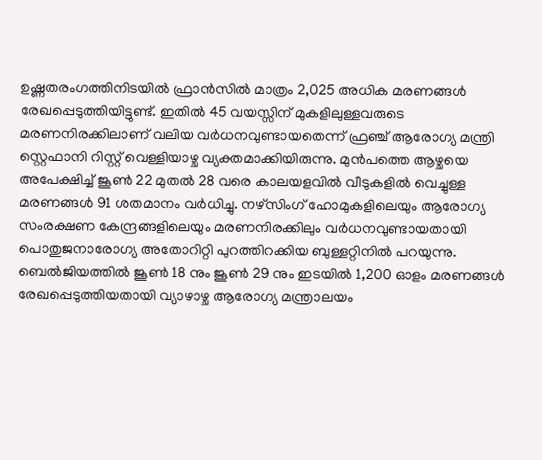ഉഷ്ണതരംഗത്തിനിടയിൽ ഫ്രാൻസിൽ മാത്രം 2,025 അധിക മരണങ്ങൾ രേഖപ്പെടുത്തിയിട്ടുണ്ട്. ഇതിൽ 45 വയസ്സിന് മുകളിലുള്ളവരുടെ മരണനിരക്കിലാണ് വലിയ വർധനവുണ്ടായതെന്ന് ഫ്രഞ്ച് ആരോഗ്യ മന്ത്രി സ്റ്റെഫാനി റിസ്റ്റ് വെള്ളിയാഴ്ച വ്യക്തമാക്കിയിരുന്നു. മുൻപത്തെ ആഴ്ചയെ അപേക്ഷിച്ച് ജൂൺ 22 മുതൽ 28 വരെ കാലയളവിൽ വീടുകളിൽ വെച്ചുള്ള മരണങ്ങൾ 91 ശതമാനം വർധിച്ചു. നഴ്സിംഗ് ഹോമുകളിലെയും ആരോഗ്യ സംരക്ഷണ കേന്ദ്രങ്ങളിലെയും മരണനിരക്കിലും വർധനവുണ്ടായതായി പൊതുജനാരോഗ്യ അതോറിറ്റി പുറത്തിറക്കിയ ബുള്ളറ്റിനിൽ പറയുന്നു.
ബെൽജിയത്തിൽ ജൂൺ 18 നും ജൂൺ 29 നും ഇടയിൽ 1,200 ഓളം മരണങ്ങൾ രേഖപ്പെടുത്തിയതായി വ്യാഴാഴ്ച ആരോഗ്യ മന്ത്രാലയം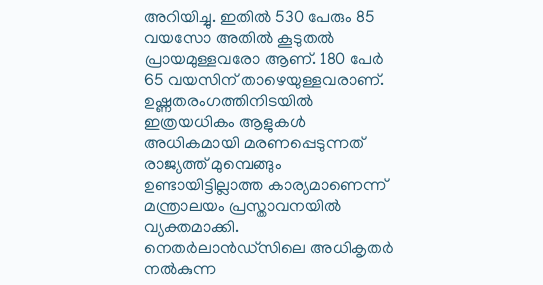അറിയിച്ചു. ഇതിൽ 530 പേരും 85 വയസോ അതിൽ കൂടുതൽ പ്രായമുള്ളവരോ ആണ്. 180 പേർ 65 വയസിന് താഴെയുള്ളവരാണ്.
ഉഷ്ണതരംഗത്തിനിടയിൽ ഇത്രയധികം ആളുകൾ അധികമായി മരണപ്പെടുന്നത് രാജ്യത്ത് മുമ്പെങ്ങും ഉണ്ടായിട്ടില്ലാത്ത കാര്യമാണെന്ന് മന്ത്രാലയം പ്രസ്താവനയിൽ വ്യക്തമാക്കി.
നെതർലാൻഡ്സിലെ അധികൃതർ നൽകുന്ന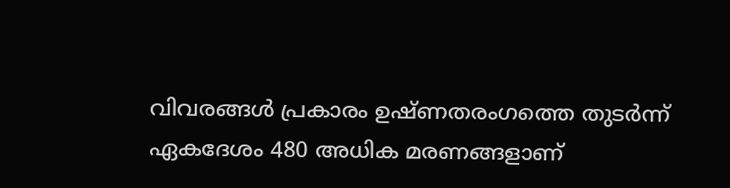വിവരങ്ങൾ പ്രകാരം ഉഷ്ണതരംഗത്തെ തുടർന്ന് ഏകദേശം 480 അധിക മരണങ്ങളാണ്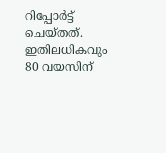റിപ്പോർട്ട് ചെയ്തത്. ഇതിലധികവും 80 വയസിന്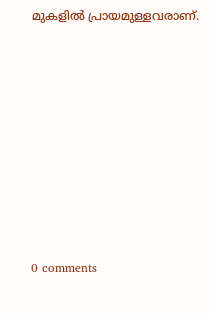മുകളിൽ പ്രായമുള്ളവരാണ്.











0 comments